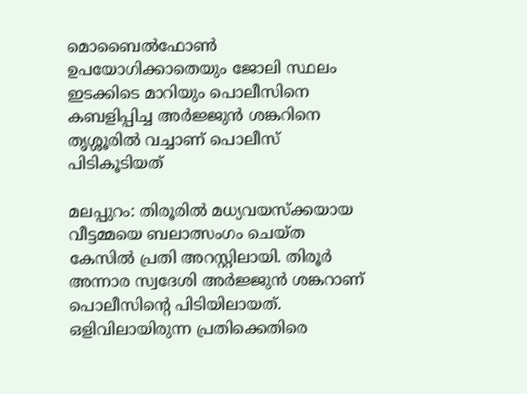മൊബൈല്‍ഫോൺ ഉപയോഗിക്കാതെയും ജോലി സ്ഥലം ഇടക്കിടെ മാറിയും പൊലീസിനെ കബളിപ്പിച്ച അര്‍ജ്ജുൻ ശങ്കറിനെ തൃശ്ശൂരില്‍ വച്ചാണ് പൊലീസ് പിടികൂടിയത്

മലപ്പുറം: തിരൂരില്‍ മധ്യവയസ്ക്കയായ വീട്ടമ്മയെ ബലാത്സംഗം ചെയ്ത കേസില്‍ പ്രതി അറസ്റ്റിലായി. തിരൂര്‍ അന്നാര സ്വദേശി അര്‍ജ്ജുൻ ശങ്കറാണ് പൊലീസിന്‍റെ പിടിയിലായത്. ഒളിവിലായിരുന്ന പ്രതിക്കെതിരെ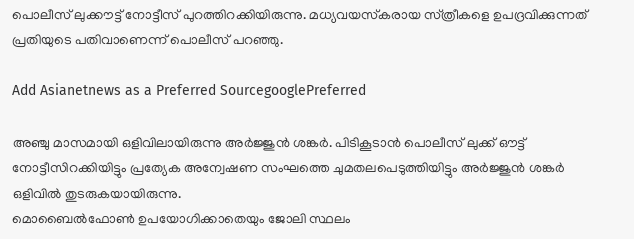പൊലീസ് ലുക്കൗട്ട് നോട്ടീസ് പുറത്തിറക്കിയിരുന്നു. മധ്യവയസ്‌കരായ സ്‌ത്രീകളെ ഉപദ്രവിക്കുന്നത് പ്രതിയുടെ പതിവാണെന്ന് പൊലീസ് പറഞ്ഞു.

Add Asianetnews as a Preferred SourcegooglePreferred

അഞ്ചു മാസമായി ഒളിവിലായിരുന്നു അര്‍ജ്ജുൻ ശങ്കര്‍. പിടികൂടാൻ പൊലീസ് ലുക്ക് ഔട്ട് നോട്ടീസിറക്കിയിട്ടും പ്രത്യേക അന്വേഷണ സംഘത്തെ ചുമതലപെടുത്തിയിട്ടും അര്‍ജ്ജുൻ ശങ്കര്‍ ഒളിവില്‍ തുടരുകയായിരുന്നു.
മൊബൈല്‍ഫോൺ ഉപയോഗിക്കാതെയും ജോലി സ്ഥലം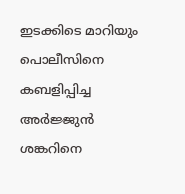ഇടക്കിടെ മാറിയും പൊലീസിനെ കബളിപ്പിച്ച അര്‍ജ്ജുൻ ശങ്കറിനെ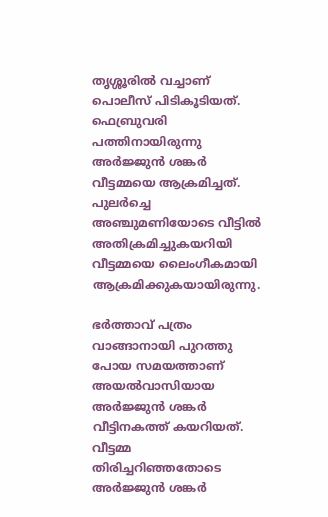തൃശ്ശൂരില്‍ വച്ചാണ് പൊലീസ് പിടികൂടിയത്. ഫെബ്രുവരി പത്തിനായിരുന്നു അര്‍ജ്ജുൻ ശങ്കര്‍ വീട്ടമ്മയെ ആക്രമിച്ചത്. പുലര്‍ച്ചെ അഞ്ചുമണിയോടെ വീട്ടില്‍ അതിക്രമിച്ചുകയറിയി വീട്ടമ്മയെ ലൈംഗീകമായി ആക്രമിക്കുകയായിരുന്നു.

ഭര്‍ത്താവ് പത്രം വാങ്ങാനായി പുറത്തു പോയ സമയത്താണ് അയല്‍വാസിയായ അര്‍ജ്ജുൻ ശങ്കര്‍ വീട്ടിനകത്ത് കയറിയത്. വീട്ടമ്മ തിരിച്ചറിഞ്ഞതോടെ അര്‍ജ്ജുൻ ശങ്കര്‍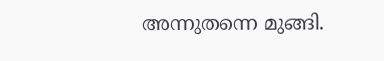അന്നുതന്നെ മുങ്ങി.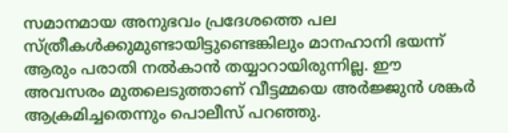സമാനമായ അനുഭവം പ്രദേശത്തെ പല സ്‌ത്രീകള്‍ക്കുമുണ്ടായിട്ടുണ്ടെങ്കിലും മാനഹാനി ഭയന്ന് ആരും പരാതി നല്‍കാൻ തയ്യാറായിരുന്നില്ല. ഈ അവസരം മുതലെടുത്താണ് വീട്ടമ്മയെ അര്‍ജ്ജുൻ ശങ്കര്‍ ആക്രമിച്ചതെന്നും പൊലീസ് പറഞ്ഞു.